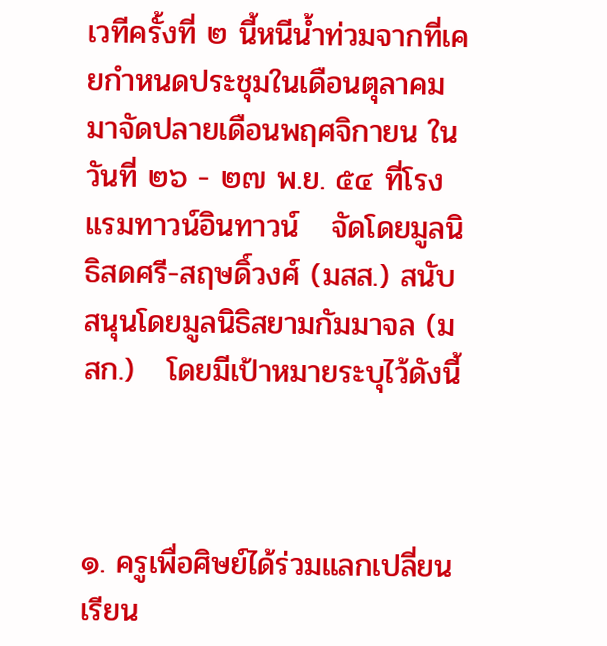เวทีครั้งที่ ๒ นี้หนีน้ำท่วมจากที่เคยกำหนดประชุมในเดือนตุลาคมมาจัดปลายเดือนพฤศจิกายน ในวันที่ ๒๖ - ๒๗ พ.ย. ๕๔ ที่โรงแรมทาวน์อินทาวน์   จัดโดยมูลนิธิสดศรี-สฤษดิ์วงศ์ (มสส.) สนับสนุนโดยมูลนิธิสยามกัมมาจล (มสก.)   โดยมีเป้าหมายระบุไว้ดังนี้



๑. ครูเพื่อศิษย์ได้ร่วมแลกเปลี่ยนเรียน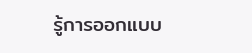รู้การออกแบบ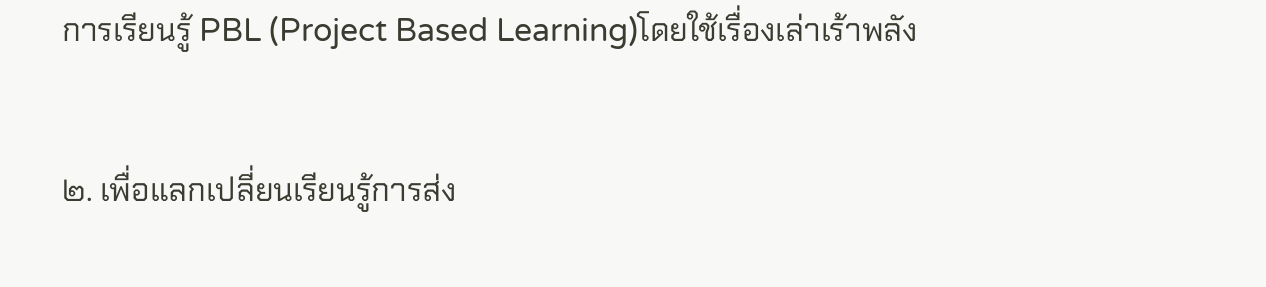การเรียนรู้ PBL (Project Based Learning)โดยใช้เรื่องเล่าเร้าพลัง


๒. เพื่อแลกเปลี่ยนเรียนรู้การส่ง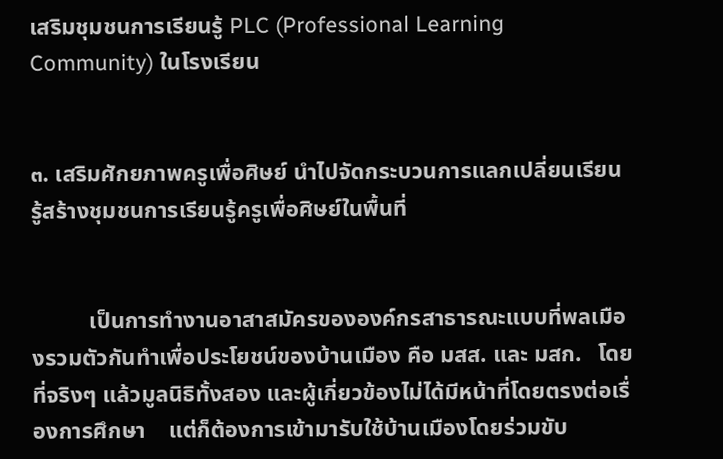เสริมชุมชนการเรียนรู้ PLC (Professional Learning Community) ในโรงเรียน


๓. เสริมศักยภาพครูเพื่อศิษย์ นำไปจัดกระบวนการแลกเปลี่ยนเรียนรู้สร้างชุมชนการเรียนรู้ครูเพื่อศิษย์ในพื้นที่


          เป็นการทำงานอาสาสมัครขององค์กรสาธารณะแบบที่พลเมืองรวมตัวกันทำเพื่อประโยชน์ของบ้านเมือง คือ มสส. และ มสก.   โดยที่จริงๆ แล้วมูลนิธิทั้งสอง และผู้เกี่ยวข้องไม่ได้มีหน้าที่โดยตรงต่อเรื่องการศึกษา    แต่ก็ต้องการเข้ามารับใช้บ้านเมืองโดยร่วมขับ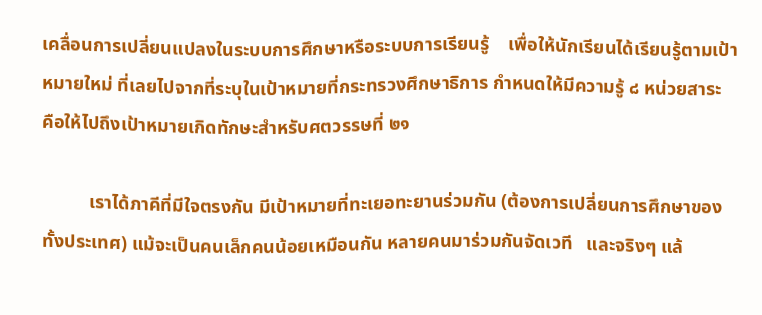เคลื่อนการเปลี่ยนแปลงในระบบการศึกษาหรือระบบการเรียนรู้    เพื่อให้นักเรียนได้เรียนรู้ตามเป้าหมายใหม่ ที่เลยไปจากที่ระบุในเป้าหมายที่กระทรวงศึกษาธิการ กำหนดให้มีความรู้ ๘ หน่วยสาระ   คือให้ไปถึงเป้าหมายเกิดทักษะสำหรับศตวรรษที่ ๒๑

          เราได้ภาคีที่มีใจตรงกัน มีเป้าหมายที่ทะเยอทะยานร่วมกัน (ต้องการเปลี่ยนการศึกษาของทั้งประเทศ) แม้จะเป็นคนเล็กคนน้อยเหมือนกัน หลายคนมาร่วมกันจัดเวที   และจริงๆ แล้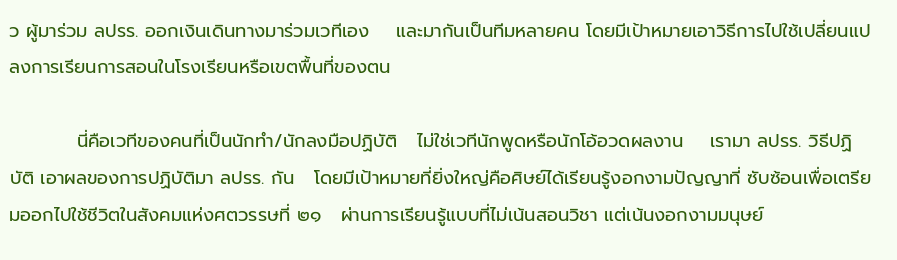ว ผู้มาร่วม ลปรร. ออกเงินเดินทางมาร่วมเวทีเอง    และมากันเป็นทีมหลายคน โดยมีเป้าหมายเอาวิธีการไปใช้เปลี่ยนแปลงการเรียนการสอนในโรงเรียนหรือเขตพื้นที่ของตน

          นี่คือเวทีของคนที่เป็นนักทำ/นักลงมือปฏิบัติ   ไม่ใช่เวทีนักพูดหรือนักโอ้อวดผลงาน    เรามา ลปรร. วิธีปฏิบัติ เอาผลของการปฏิบัติมา ลปรร. กัน   โดยมีเป้าหมายที่ยิ่งใหญ่คือศิษย์ได้เรียนรู้งอกงามปัญญาที่ ซับซ้อนเพื่อเตรียมออกไปใช้ชีวิตในสังคมแห่งศตวรรษที่ ๒๑   ผ่านการเรียนรู้แบบที่ไม่เน้นสอนวิชา แต่เน้นงอกงามมนุษย์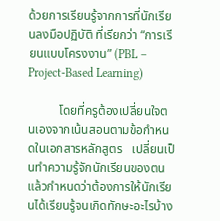ด้วยการเรียนรู้จากการที่นักเรียนลงมือปฏิบัติ ที่เรียกว่า “การเรียนแบบโครงงาน” (PBL – Project-Based Learning)

          โดยที่ครูต้องเปลี่ยนใจตนเองจากเน้นสอนตามข้อกำหนดในเอกสารหลักสูตร   เปลี่ยนเป็นทำความรู้จักนักเรียนของตน แล้วกำหนดว่าต้องการให้นักเรียนได้เรียนรู้จนเกิดทักษะอะไรบ้าง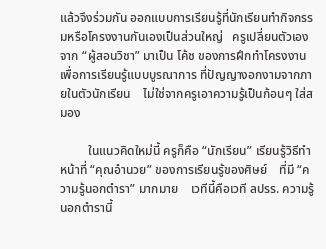แล้วจึงร่วมกัน ออกแบบการเรียนรู้ที่นักเรียนทำกิจกรรมหรือโครงงานกันเองเป็นส่วนใหญ่   ครูเปลี่ยนตัวเองจาก “ผู้สอนวิชา” มาเป็น โค้ช ของการฝึกทำโครงงาน เพื่อการเรียนรู้แบบบูรณาการ ที่ปัญญางอกงามจากภายในตัวนักเรียน    ไม่ใช่จากครูเอาความรู้เป็นก้อนๆ ใส่สมอง

         ในแนวคิดใหม่นี้ ครูก็คือ “นักเรียน” เรียนรู้วิธีทำหน้าที่ “คุณอำนวย” ของการเรียนรู้ของศิษย์    ที่มี “ความรู้นอกตำรา” มากมาย    เวทีนี้คือเวที ลปรร. ความรู้นอกตำรานี้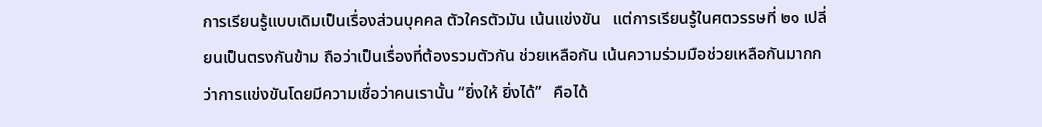การเรียนรู้แบบเดิมเป็นเรื่องส่วนบุคคล ตัวใครตัวมัน เน้นแข่งขัน   แต่การเรียนรู้ในศตวรรษที่ ๒๑ เปลี่ยนเป็นตรงกันข้าม ถือว่าเป็นเรื่องที่ต้องรวมตัวกัน ช่วยเหลือกัน เน้นความร่วมมือช่วยเหลือกันมากกว่าการแข่งขันโดยมีความเชื่อว่าคนเรานั้น “ยิ่งให้ ยิ่งได้”   คือได้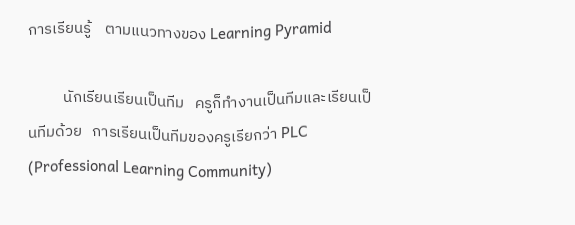การเรียนรู้    ตามแนวทางของ Learning Pyramid

          นักเรียนเรียนเป็นทีม   ครูก็ทำงานเป็นทีมและเรียนเป็นทีมด้วย   การเรียนเป็นทีมของครูเรียกว่า PLC (Professional Learning Community)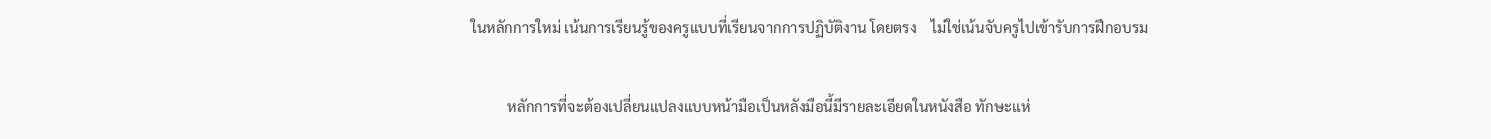ในหลักการใหม่ เน้นการเรียนรู้ของครูแบบที่เรียนจากการปฏิบัติงาน โดยตรง    ไม่ใช่เน้นจับครูไปเข้ารับการฝึกอบรม

          หลักการที่จะต้องเปลี่ยนแปลงแบบหน้ามือเป็นหลังมือนี้มีรายละเอียดในหนังสือ ทักษะแห่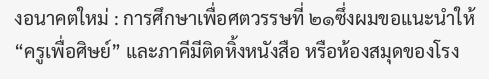งอนาคตใหม่ : การศึกษาเพื่อศตวรรษที่ ๒๑ซึ่งผมขอแนะนำให้ “ครูเพื่อศิษย์” และภาคีมีติดหิ้งหนังสือ หรือห้องสมุดของโรง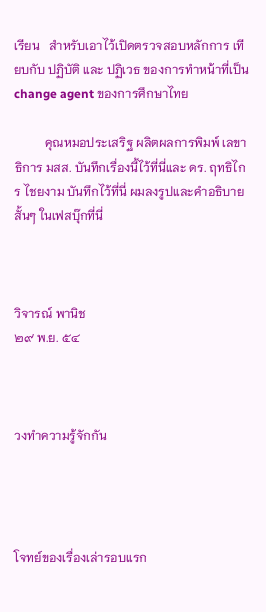เรียน   สำหรับเอาไว้เปิดตรวจสอบหลักการ เทียบกับ ปฏิบัติ และ ปฏิเวธ ของการทำหน้าที่เป็น change agent ของการศึกษาไทย

          คุณหมอประเสริฐ ผลิตผลการพิมพ์ เลขาธิการ มสส. บันทึกเรื่องนี้ไว้ที่นี่และ ดร. ฤทธิไกร ไชยงาม บันทึกไว้ที่นี่ ผมลงรูปและคำอธิบายสั้นๆ ในเฟสบุ๊กที่นี่



วิจารณ์ พานิช
๒๙ พ.ย. ๕๔



วงทำความรู้จักกัน




โจทย์ของเรื่องเล่ารอบแรก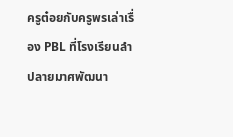ครูต๋อยกับครูพรเล่าเรื่อง PBL ที่โรงเรียนลำปลายมาศพัฒนา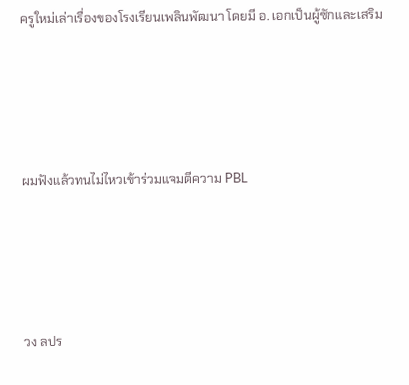ครูใหม่เล่าเรื่องของโรงเรียนเพลินพัฒนา โดยมี อ. เอกเป็นผู้ซักและเสริม




ผมฟังแล้วทนไม่ไหวเข้าร่วมแจมตีความ PBL




วง ลปร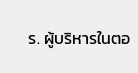ร. ผู้บริหารในตอ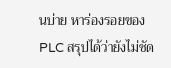นบ่าย หาร่องรอยของ PLC สรุปได้ว่ายังไม่ชัด